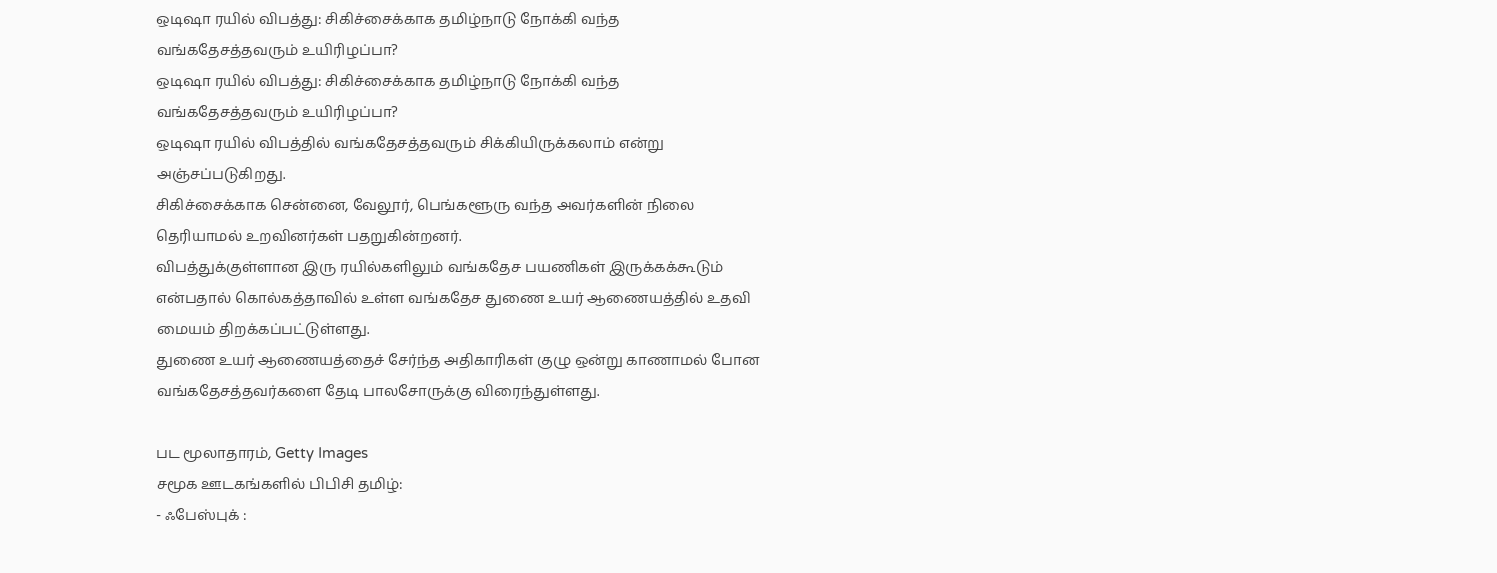ஒடிஷா ரயில் விபத்து: சிகிச்சைக்காக தமிழ்நாடு நோக்கி வந்த வங்கதேசத்தவரும் உயிரிழப்பா?
ஒடிஷா ரயில் விபத்து: சிகிச்சைக்காக தமிழ்நாடு நோக்கி வந்த வங்கதேசத்தவரும் உயிரிழப்பா?
ஒடிஷா ரயில் விபத்தில் வங்கதேசத்தவரும் சிக்கியிருக்கலாம் என்று அஞ்சப்படுகிறது.
சிகிச்சைக்காக சென்னை, வேலூர், பெங்களூரு வந்த அவர்களின் நிலை தெரியாமல் உறவினர்கள் பதறுகின்றனர்.
விபத்துக்குள்ளான இரு ரயில்களிலும் வங்கதேச பயணிகள் இருக்கக்கூடும் என்பதால் கொல்கத்தாவில் உள்ள வங்கதேச துணை உயர் ஆணையத்தில் உதவி மையம் திறக்கப்பட்டுள்ளது.
துணை உயர் ஆணையத்தைச் சேர்ந்த அதிகாரிகள் குழு ஒன்று காணாமல் போன வங்கதேசத்தவர்களை தேடி பாலசோருக்கு விரைந்துள்ளது.

பட மூலாதாரம், Getty Images
சமூக ஊடகங்களில் பிபிசி தமிழ்:
- ஃபேஸ்புக் :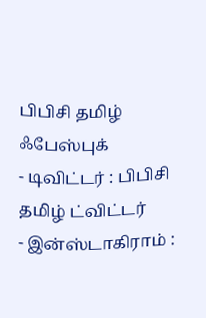பிபிசி தமிழ் ஃபேஸ்புக்
- டிவிட்டர் : பிபிசி தமிழ் ட்விட்டர்
- இன்ஸ்டாகிராம் :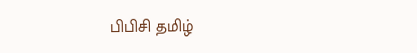பிபிசி தமிழ்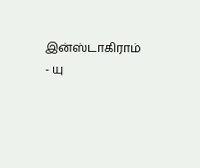இன்ஸ்டாகிராம்
- யு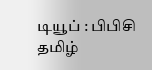டியூப் : பிபிசி தமிழ்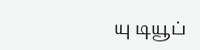யு டியூப்